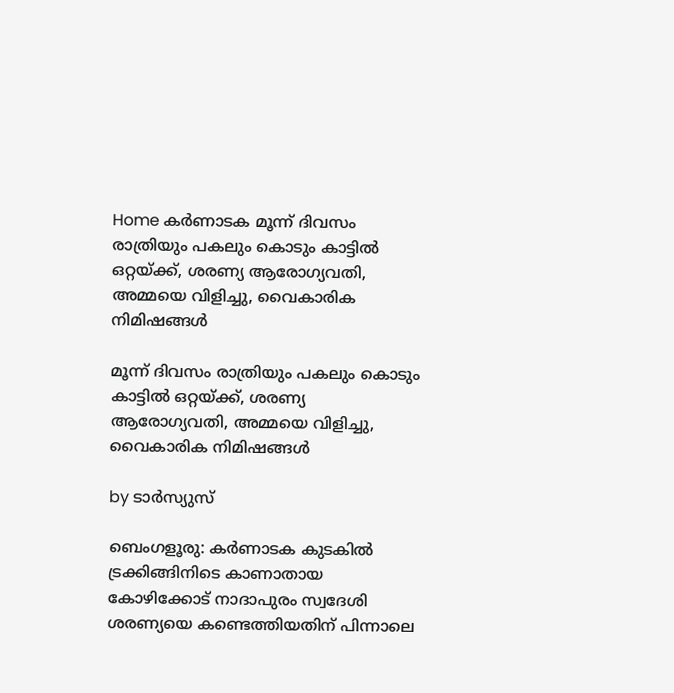Home കർണാടക മൂന്ന് ദിവസം രാത്രിയും പകലും കൊടും കാട്ടില്‍ ഒറ്റയ്ക്ക്, ശരണ്യ ആരോഗ്യവതി, അമ്മയെ വിളിച്ചു, വൈകാരിക നിമിഷങ്ങള്‍

മൂന്ന് ദിവസം രാത്രിയും പകലും കൊടും കാട്ടില്‍ ഒറ്റയ്ക്ക്, ശരണ്യ ആരോഗ്യവതി, അമ്മയെ വിളിച്ചു, വൈകാരിക നിമിഷങ്ങള്‍

by ടാർസ്യുസ്

ബെംഗളൂരു: കർണാടക കുടകില്‍ ട്രക്കിങ്ങിനിടെ കാണാതായ കോഴിക്കോട് നാദാപുരം സ്വദേശി ശരണ്യയെ കണ്ടെത്തിയതിന് പിന്നാലെ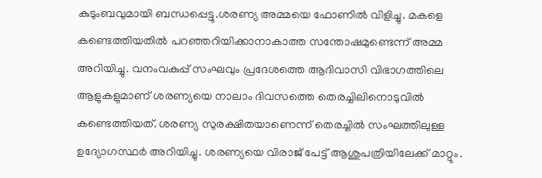കുടുംബവുമായി ബന്ധപ്പെട്ടു.ശരണ്യ അമ്മയെ ഫോണില്‍ വിളിച്ചു. മകളെ കണ്ടെത്തിയതില്‍ പറഞ്ഞറിയിക്കാനാകാത്ത സന്തോഷമുണ്ടെന്ന് അമ്മ അറിയിച്ചു. വനംവകുപ്പ് സംഘവും പ്രദേശത്തെ ആദിവാസി വിഭാഗത്തിലെ ആളുകളുമാണ് ശരണ്യയെ നാലാം ദിവസത്തെ തെരച്ചിലിനൊടുവില്‍ കണ്ടെത്തിയത്. ശരണ്യ സുരക്ഷിതയാണെന്ന് തെരച്ചില്‍ സംഘത്തിലുള്ള ഉദ്യോഗസ്ഥര്‍ അറിയിച്ചു. ശരണ്യയെ വിരാജ് പേട്ട് ആശുപത്രിയിലേക്ക് മാറ്റും.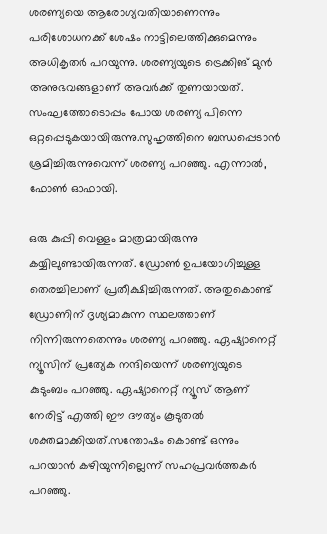ശരണ്യയെ ആരോഗ്യവതിയാണെന്നും പരിശോധനക്ക് ശേഷം നാട്ടിലെത്തിക്കുമെന്നും അധികൃതർ പറയുന്നു. ശരണ്യയുടെ ട്രെക്കിങ് മുൻ അനുഭവങ്ങളാണ് അവർക്ക് തുണയായത്. സംഘത്തോടൊപ്പം പോയ ശരണ്യ പിന്നെ ഒറ്റപ്പെടുകയായിരുന്നു.സുഹൃത്തിനെ ബന്ധപ്പെടാന്‍ ശ്രമിച്ചിരുന്നുവെന്ന് ശരണ്യ പറഞ്ഞു. എന്നാല്‍, ഫോണ്‍ ഓഫായി.

ഒരു കുപ്പി വെള്ളം മാത്രമായിരുന്നു കയ്യിലുണ്ടായിരുന്നത്. ഡ്രോണ്‍ ഉപയോഗിച്ചുള്ള തെരച്ചിലാണ് പ്രതീക്ഷിച്ചിരുന്നത്. അതുകൊണ്ട് ഡ്രോണിന് ദൃശ്യമാകുന്ന സ്ഥലത്താണ് നിന്നിരുന്നതെന്നും ശരണ്യ പറഞ്ഞു. ഏഷ്യാനെറ്റ്‌ ന്യൂസിന് പ്രത്യേക നന്ദിയെന്ന് ശരണ്യയുടെ കുടുംബം പറഞ്ഞു. ഏഷ്യാനെറ്റ്‌ ന്യൂസ് ആണ് നേരിട്ട് എത്തി ഈ ദൗത്യം കൂടുതല്‍ ശക്തമാക്കിയത്.സന്തോഷം കൊണ്ട് ഒന്നും പറയാൻ കഴിയുന്നില്ലെന്ന് സഹപ്രവർത്തകർ പറഞ്ഞു.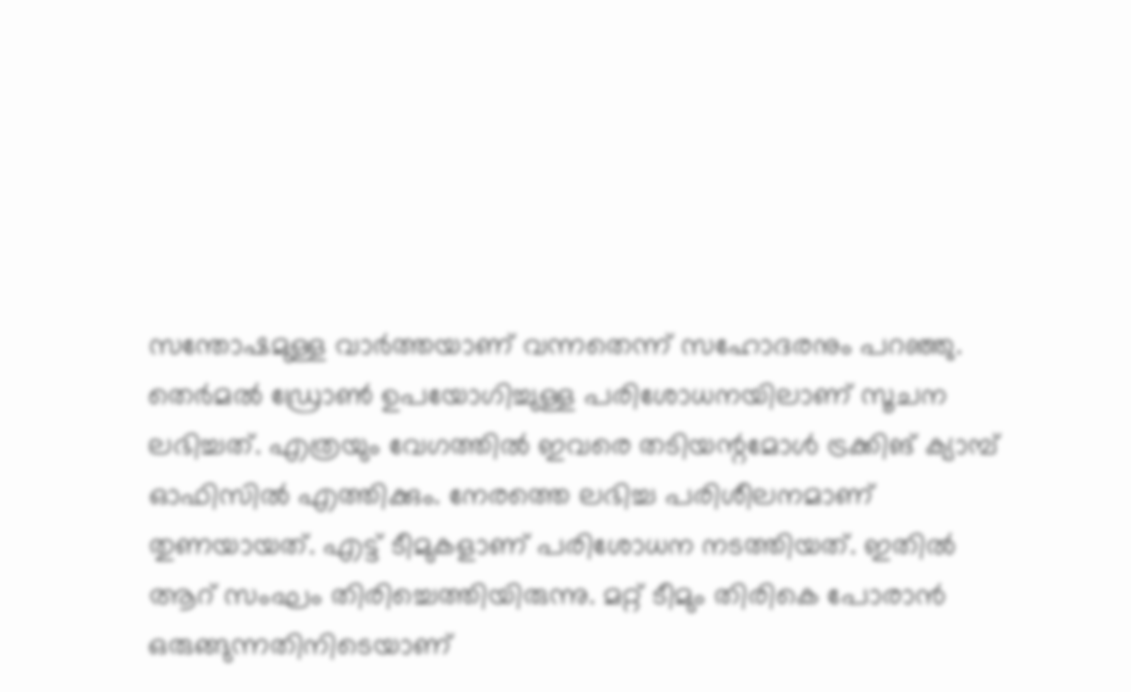സന്തോഷമുള്ള വാർത്തയാണ് വന്നതെന്ന് സഹോദരനും പറഞ്ഞു. തെർമല്‍ ഡ്രോണ്‍ ഉപയോഗിച്ചുള്ള പരിശോധനയിലാണ് സൂചന ലഭിച്ചത്. എത്രയും വേഗത്തില്‍ ഇവരെ തടിയന്റമോള്‍ ട്രക്കിങ് ക്യാമ്പ് ഓഫിസില്‍ എത്തിക്കും. നേരത്തെ ലഭിച്ച പരിശീലനമാണ് തുണയായത്. എട്ട് ടീമുകളാണ് പരിശോധന നടത്തിയത്. ഇതില്‍ ആറ് സംഘം തിരിച്ചെത്തിയിരുന്നു. മറ്റ് ടീമും തിരികെ പോരാൻ ഒരുങ്ങുന്നതിനിടെയാണ്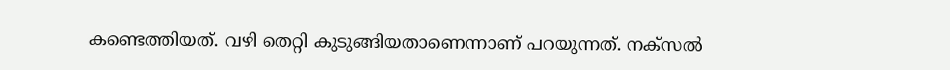കണ്ടെത്തിയത്. വഴി തെറ്റി കുടുങ്ങിയതാണെന്നാണ് പറയുന്നത്. നക്സല്‍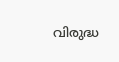വിരുദ്ധ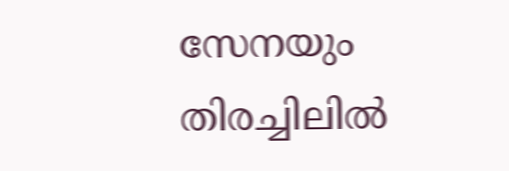സേനയും തിരച്ചിലില്‍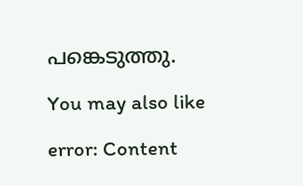പങ്കെടുത്തു.

You may also like

error: Content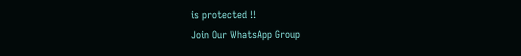is protected !!
Join Our WhatsApp Group